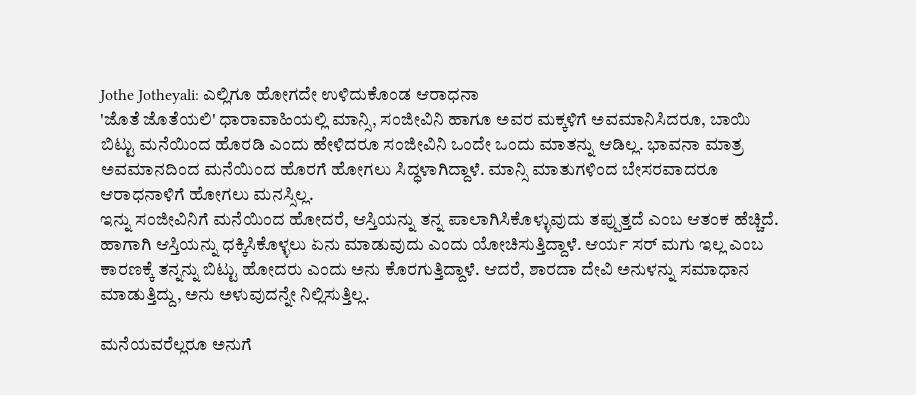Jothe Jotheyali: ಎಲ್ಲಿಗೂ ಹೋಗದೇ ಉಳಿದುಕೊಂಡ ಆರಾಧನಾ
'ಜೊತೆ ಜೊತೆಯಲಿ' ಧಾರಾವಾಹಿಯಲ್ಲಿ ಮಾನ್ಸಿ, ಸಂಜೀವಿನಿ ಹಾಗೂ ಅವರ ಮಕ್ಕಳಿಗೆ ಅವಮಾನಿಸಿದರೂ, ಬಾಯಿ ಬಿಟ್ಟು ಮನೆಯಿಂದ ಹೊರಡಿ ಎಂದು ಹೇಳಿದರೂ ಸಂಜೀವಿನಿ ಒಂದೇ ಒಂದು ಮಾತನ್ನು ಆಡಿಲ್ಲ. ಭಾವನಾ ಮಾತ್ರ ಅವಮಾನದಿಂದ ಮನೆಯಿಂದ ಹೊರಗೆ ಹೋಗಲು ಸಿದ್ಧಳಾಗಿದ್ದಾಳೆ. ಮಾನ್ಸಿ ಮಾತುಗಳಿಂದ ಬೇಸರವಾದರೂ ಆರಾಧನಾಳಿಗೆ ಹೋಗಲು ಮನಸ್ಸಿಲ್ಲ.
ಇನ್ನು ಸಂಜೀವಿನಿಗೆ ಮನೆಯಿಂದ ಹೋದರೆ, ಆಸ್ತಿಯನ್ನು ತನ್ನ ಪಾಲಾಗಿಸಿಕೊಳ್ಳುವುದು ತಪ್ಪುತ್ತದೆ ಎಂಬ ಆತಂಕ ಹೆಚ್ಚಿದೆ. ಹಾಗಾಗಿ ಆಸ್ತಿಯನ್ನು ಧಕ್ಕಿಸಿಕೊಳ್ಳಲು ಏನು ಮಾಡುವುದು ಎಂದು ಯೋಚಿಸುತ್ತಿದ್ದಾಳೆ. ಆರ್ಯ ಸರ್ ಮಗು ಇಲ್ಲ ಎಂಬ ಕಾರಣಕ್ಕೆ ತನ್ನನ್ನು ಬಿಟ್ಟು ಹೋದರು ಎಂದು ಅನು ಕೊರಗುತ್ತಿದ್ದಾಳೆ. ಆದರೆ, ಶಾರದಾ ದೇವಿ ಅನುಳನ್ನು ಸಮಾಧಾನ ಮಾಡುತ್ತಿದ್ದು, ಅನು ಅಳುವುದನ್ನೇ ನಿಲ್ಲಿಸುತ್ತಿಲ್ಲ.

ಮನೆಯವರೆಲ್ಲರೂ ಅನುಗೆ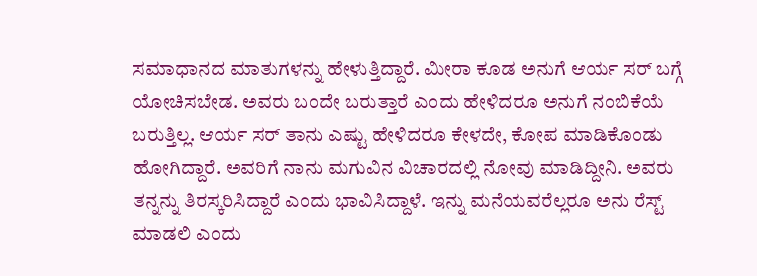ಸಮಾಧಾನದ ಮಾತುಗಳನ್ನು ಹೇಳುತ್ತಿದ್ದಾರೆ. ಮೀರಾ ಕೂಡ ಅನುಗೆ ಆರ್ಯ ಸರ್ ಬಗ್ಗೆ ಯೋಚಿಸಬೇಡ. ಅವರು ಬಂದೇ ಬರುತ್ತಾರೆ ಎಂದು ಹೇಳಿದರೂ ಅನುಗೆ ನಂಬಿಕೆಯೆ ಬರುತ್ತಿಲ್ಲ. ಆರ್ಯ ಸರ್ ತಾನು ಎಷ್ಟು ಹೇಳಿದರೂ ಕೇಳದೇ, ಕೋಪ ಮಾಡಿಕೊಂಡು ಹೋಗಿದ್ದಾರೆ. ಅವರಿಗೆ ನಾನು ಮಗುವಿನ ವಿಚಾರದಲ್ಲಿ ನೋವು ಮಾಡಿದ್ದೀನಿ. ಅವರು ತನ್ನನ್ನು ತಿರಸ್ಕರಿಸಿದ್ದಾರೆ ಎಂದು ಭಾವಿಸಿದ್ದಾಳೆ. ಇನ್ನು ಮನೆಯವರೆಲ್ಲರೂ ಅನು ರೆಸ್ಟ್ ಮಾಡಲಿ ಎಂದು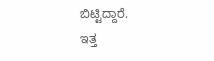ಬಿಟ್ಟಿದ್ದಾರೆ.
ಇತ್ತ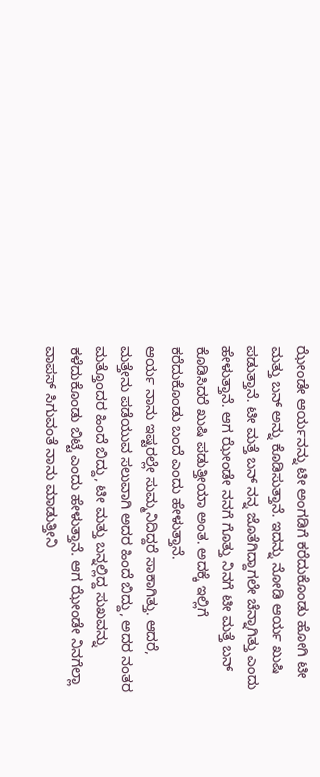ಝೇಂಡೇ ಆರ್ಯನನ್ನು ಟೀ ಅಂಗಡಿಗೆ ಕರೆದುಕೊಂಡು ಹೋಗಿ ಟೀ ಮತ್ತು ಬನ್ ಅನ್ನು ಕೊಡಿಸುತ್ತಾನೆ. ಇದನ್ನು ನೋಡಿ ಆರ್ಯ ಖುಷಿ ಪಡುತ್ತಾನೆ. ಟೀ ಮತ್ತೆ ಬನ್ ನನ್ನ ಜೊತೆಗಿದ್ದಾಗಲೇ ಚೆನ್ನಾಗಿತ್ತು ಎಂದು ಹೇಳುತ್ತಾನೆ. ಆಗ ಝೇಂಡೇ ನನಗೆ ಗೊತ್ತು ನಿನಗೆ ಟೀ ಮತ್ತೆ ಬನ್ ಕೊಡಿಸಿದರೆ ಖುಷಿ ಪಡುತ್ತೀಯಾ ಅಂತ. ಅದಕ್ಕೆ ಇಲ್ಲಿಗೆ ಕರೆದುಕೊಂಡು ಬಂದೆ ಎಂದು ಹೇಳುತ್ತಾನೆ.
ಆರ್ಯ ನಾನು ಇಷ್ಟರಲ್ಲೇ ಸುಮ್ಮನಿದಿದ್ದರೆ ಸಾಕಾಗಿತ್ತು. ಆದರೆ, ಮತ್ತೇನು ಪಡೆಯುವ ಸಲುವಾಗಿ ಅದರ ಹಿಂದೆ ಬಿದ್ದು, ಅದರ ನಂತರ ಮತ್ತೊಂದರ ಹಿಂದೆ ಬಿದ್ದು, ಟೀ ಮತ್ತು ಬನ್ನಲ್ಲಿದ್ದ ಸುಖವನ್ನು ಕಳೆದುಕೊಂಡು ಬಿಟ್ಟೆ ಎಂದು ಹೇಳುತ್ತಾನೆ. ಆಗ ಝೇಂಡೇ ನಿನಗೆಲ್ಲಾ ವಾಪಸ್ ಸಿಗುವಂತೆ ನಾನು ಮಾಡುತ್ತೀನಿ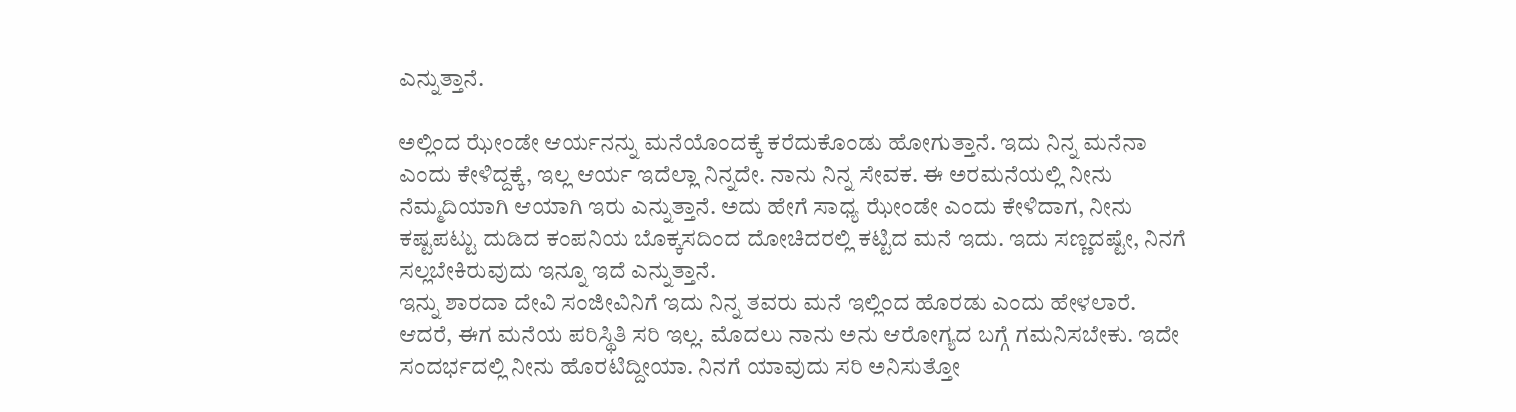ಎನ್ನುತ್ತಾನೆ.

ಅಲ್ಲಿಂದ ಝೇಂಡೇ ಆರ್ಯನನ್ನು ಮನೆಯೊಂದಕ್ಕೆ ಕರೆದುಕೊಂಡು ಹೋಗುತ್ತಾನೆ. ಇದು ನಿನ್ನ ಮನೆನಾ ಎಂದು ಕೇಳಿದ್ದಕ್ಕೆ, ಇಲ್ಲ ಆರ್ಯ ಇದೆಲ್ಲಾ ನಿನ್ನದೇ. ನಾನು ನಿನ್ನ ಸೇವಕ. ಈ ಅರಮನೆಯಲ್ಲಿ ನೀನು ನೆಮ್ಮದಿಯಾಗಿ ಆಯಾಗಿ ಇರು ಎನ್ನುತ್ತಾನೆ. ಅದು ಹೇಗೆ ಸಾಧ್ಯ ಝೇಂಡೇ ಎಂದು ಕೇಳಿದಾಗ, ನೀನು ಕಷ್ಟಪಟ್ಟು ದುಡಿದ ಕಂಪನಿಯ ಬೊಕ್ಕಸದಿಂದ ದೋಚಿದರಲ್ಲಿ ಕಟ್ಟಿದ ಮನೆ ಇದು. ಇದು ಸಣ್ಣದಷ್ಟೇ, ನಿನಗೆ ಸಲ್ಲಬೇಕಿರುವುದು ಇನ್ನೂ ಇದೆ ಎನ್ನುತ್ತಾನೆ.
ಇನ್ನು ಶಾರದಾ ದೇವಿ ಸಂಜೀವಿನಿಗೆ ಇದು ನಿನ್ನ ತವರು ಮನೆ ಇಲ್ಲಿಂದ ಹೊರಡು ಎಂದು ಹೇಳಲಾರೆ. ಆದರೆ, ಈಗ ಮನೆಯ ಪರಿಸ್ಥಿತಿ ಸರಿ ಇಲ್ಲ. ಮೊದಲು ನಾನು ಅನು ಆರೋಗ್ಯದ ಬಗ್ಗೆ ಗಮನಿಸಬೇಕು. ಇದೇ ಸಂದರ್ಭದಲ್ಲಿ ನೀನು ಹೊರಟಿದ್ದೀಯಾ. ನಿನಗೆ ಯಾವುದು ಸರಿ ಅನಿಸುತ್ತೋ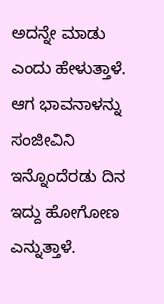ಅದನ್ನೇ ಮಾಡು ಎಂದು ಹೇಳುತ್ತಾಳೆ. ಆಗ ಭಾವನಾಳನ್ನು ಸಂಜೀವಿನಿ ಇನ್ನೊಂದೆರಡು ದಿನ ಇದ್ದು ಹೋಗೋಣ ಎನ್ನುತ್ತಾಳೆ.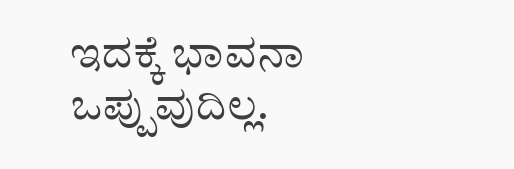ಇದಕ್ಕೆ ಭಾವನಾ ಒಪ್ಪುವುದಿಲ್ಲ.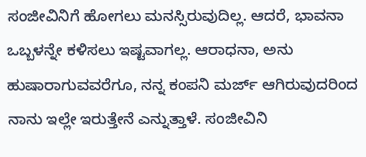ಸಂಜೀವಿನಿಗೆ ಹೋಗಲು ಮನಸ್ಸಿರುವುದಿಲ್ಲ. ಆದರೆ, ಭಾವನಾ ಒಬ್ಬಳನ್ನೇ ಕಳಿಸಲು ಇಷ್ಟವಾಗಲ್ಲ. ಆರಾಧನಾ, ಅನು ಹುಷಾರಾಗುವವರೆಗೂ, ನನ್ನ ಕಂಪನಿ ಮರ್ಜ್ ಆಗಿರುವುದರಿಂದ ನಾನು ಇಲ್ಲೇ ಇರುತ್ತೇನೆ ಎನ್ನುತ್ತಾಳೆ. ಸಂಜೀವಿನಿ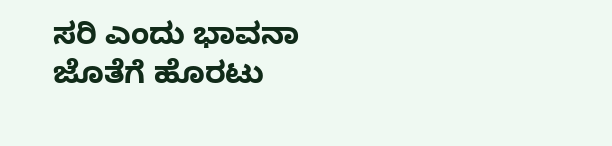ಸರಿ ಎಂದು ಭಾವನಾ ಜೊತೆಗೆ ಹೊರಟು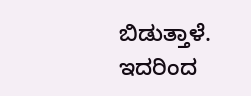ಬಿಡುತ್ತಾಳೆ. ಇದರಿಂದ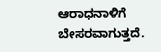ಆರಾಧನಾಳಿಗೆ ಬೇಸರವಾಗುತ್ತದೆ.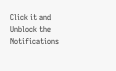Click it and Unblock the Notifications